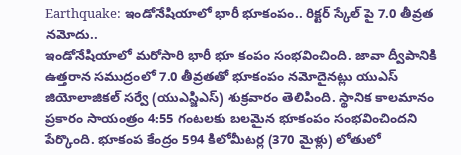Earthquake: ఇండోనేషియాలో భారీ భూకంపం.. రిక్టర్ స్కేల్ పై 7.0 తీవ్రత నమోదు..
ఇండోనేషియాలో మరోసారి భారీ భూ కంపం సంభవించింది. జావా ద్వీపానికి ఉత్తరాన సముద్రంలో 7.0 తీవ్రతతో భూకంపం నమోదైనట్లు యుఎస్ జియోలాజికల్ సర్వే (యుఎస్జిఎస్) శుక్రవారం తెలిపింది. స్థానిక కాలమానం ప్రకారం సాయంత్రం 4:55 గంటలకు బలమైన భూకంపం సంభవించిందని పేర్కొంది. భూకంప కేంద్రం 594 కిలోమీటర్ల (370 మైళ్లు) లోతులో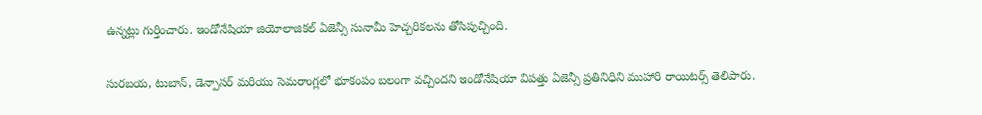ఉన్నట్లు గుర్తించారు. ఇండోనేషియా జియోలాజికల్ ఏజెన్సీ సునామీ హెచ్చరికలను తోసిపుచ్చింది.

సురబయ, టుబాన్, డెన్పాసర్ మరియు సెమరాంగ్లలో భూకంపం బలంగా వచ్చిందని ఇండోనేషియా విపత్తు ఏజెన్సీ ప్రతినిధిని ముహారి రాయిటర్స్ తెలిపారు.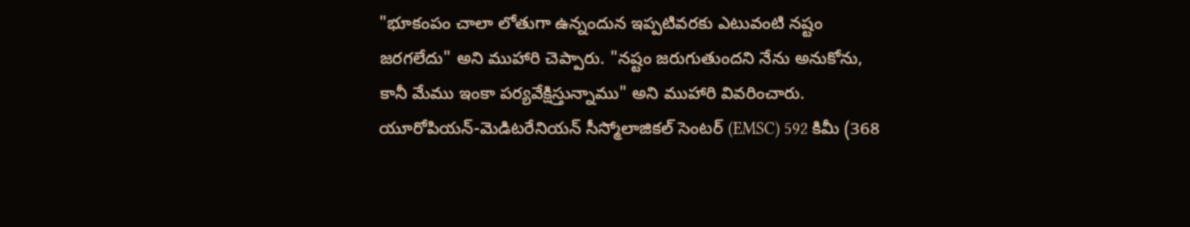"భూకంపం చాలా లోతుగా ఉన్నందున ఇప్పటివరకు ఎటువంటి నష్టం జరగలేదు" అని ముహారి చెప్పారు. "నష్టం జరుగుతుందని నేను అనుకోను, కానీ మేము ఇంకా పర్యవేక్షిస్తున్నాము" అని ముహారి వివరించారు. యూరోపియన్-మెడిటరేనియన్ సీస్మోలాజికల్ సెంటర్ (EMSC) 592 కిమీ (368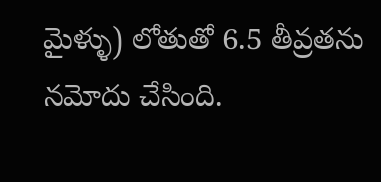మైళ్ళు) లోతుతో 6.5 తీవ్రతను నమోదు చేసింది.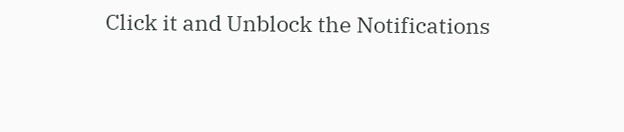Click it and Unblock the Notifications